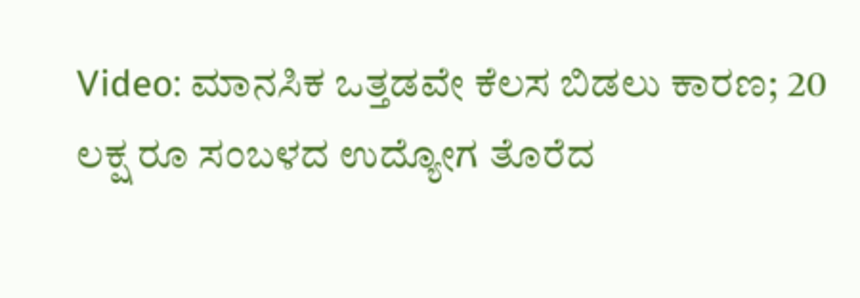Video: ಮಾನಸಿಕ ಒತ್ತಡವೇ ಕೆಲಸ ಬಿಡಲು ಕಾರಣ; 20 ಲಕ್ಷ ರೂ ಸಂಬಳದ ಉದ್ಯೋಗ ತೊರೆದ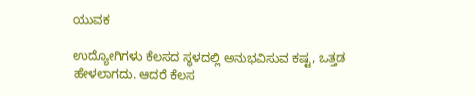ಯುವಕ

ಉದ್ಯೋಗಿಗಳು ಕೆಲಸದ ಸ್ಥಳದಲ್ಲಿ ಅನುಭವಿಸುವ ಕಷ್ಟ, ಒತ್ತಡ ಹೇಳಲಾಗದು. ಆದರೆ ಕೆಲಸ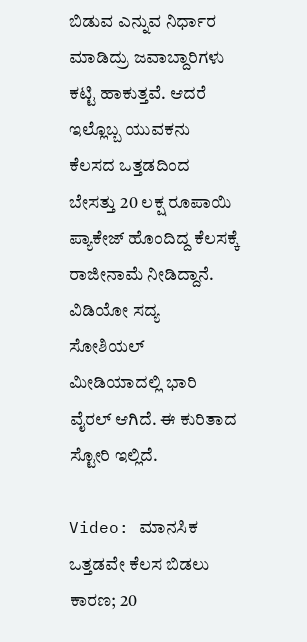ಬಿಡುವ ಎನ್ನುವ ನಿರ್ಧಾರ ಮಾಡಿದ್ರು ಜವಾಬ್ದಾರಿಗಳು ಕಟ್ಟಿ ಹಾಕುತ್ತವೆ. ಆದರೆ ಇಲ್ಲೊಬ್ಬ ಯುವಕನು ಕೆಲಸದ ಒತ್ತಡದಿಂದ ಬೇಸತ್ತು 20 ಲಕ್ಷ ರೂಪಾಯಿ ಪ್ಯಾಕೇಜ್ ಹೊಂದಿದ್ದ ಕೆಲಸಕ್ಕೆ ರಾಜೀನಾಮೆ ನೀಡಿದ್ದಾನೆ. ವಿಡಿಯೋ ಸದ್ಯ ಸೋಶಿಯಲ್ ಮೀಡಿಯಾದಲ್ಲಿ ಭಾರಿ ವೈರಲ್ ಆಗಿದೆ. ಈ ಕುರಿತಾದ ಸ್ಟೋರಿ ಇಲ್ಲಿದೆ.

Video: ಮಾನಸಿಕ ಒತ್ತಡವೇ ಕೆಲಸ ಬಿಡಲು ಕಾರಣ; 20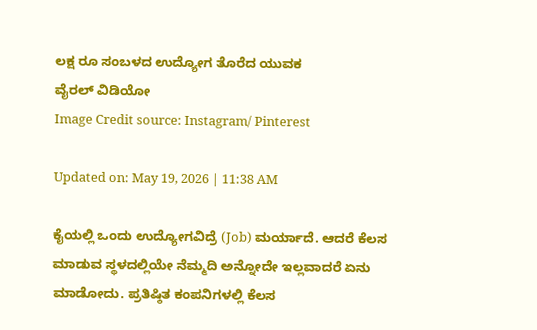ಲಕ್ಷ ರೂ ಸಂಬಳದ ಉದ್ಯೋಗ ತೊರೆದ ಯುವಕ
ವೈರಲ್‌ ವಿಡಿಯೋ
Image Credit source: Instagram/ Pinterest

Updated on: May 19, 2026 | 11:38 AM

ಕೈಯಲ್ಲಿ ಒಂದು ಉದ್ಯೋಗವಿದ್ರೆ (Job) ಮರ್ಯಾದೆ. ಆದರೆ ಕೆಲಸ ಮಾಡುವ ಸ್ಥಳದಲ್ಲಿಯೇ ನೆಮ್ಮದಿ ಅನ್ನೋದೇ ಇಲ್ಲವಾದರೆ ಏನು ಮಾಡೋದು. ಪ್ರತಿಷ್ಠಿತ ಕಂಪನಿಗಳಲ್ಲಿ ಕೆಲಸ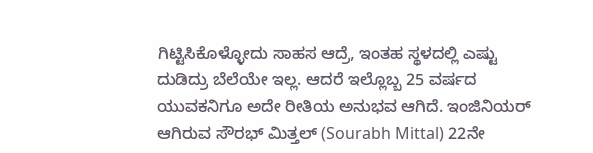ಗಿಟ್ಟಿಸಿಕೊಳ್ಳೋದು ಸಾಹಸ ಆದ್ರೆ, ಇಂತಹ ಸ್ಥಳದಲ್ಲಿ ಎಷ್ಟು ದುಡಿದ್ರು ಬೆಲೆಯೇ ಇಲ್ಲ. ಆದರೆ ಇಲ್ಲೊಬ್ಬ 25 ವರ್ಷದ ಯುವಕನಿಗೂ ಅದೇ ರೀತಿಯ ಅನುಭವ ಆಗಿದೆ. ಇಂಜಿನಿಯರ್ ಆಗಿರುವ ಸೌರಭ್ ಮಿತ್ತಲ್ (Sourabh Mittal) 22ನೇ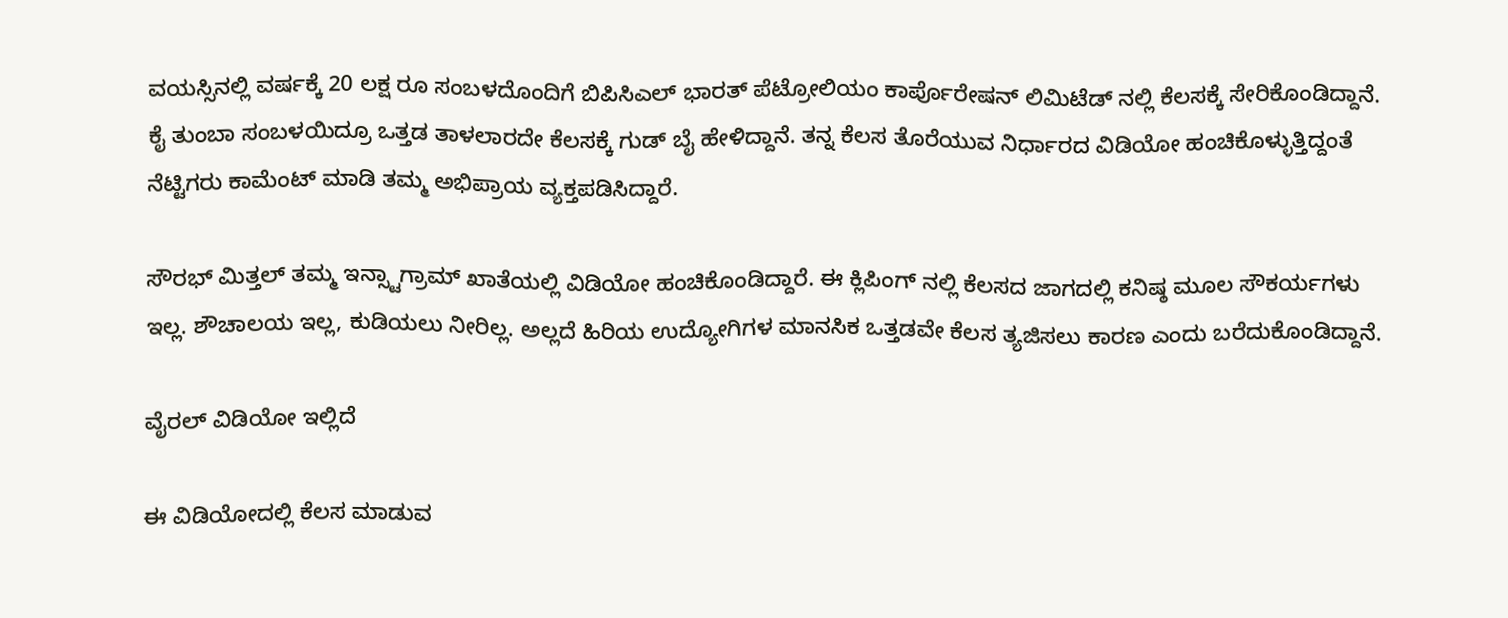ವಯಸ್ಸಿನಲ್ಲಿ ವರ್ಷಕ್ಕೆ 20 ಲಕ್ಷ ರೂ ಸಂಬಳದೊಂದಿಗೆ ಬಿಪಿಸಿಎಲ್‌ ಭಾರತ್ ಪೆಟ್ರೋಲಿಯಂ ಕಾರ್ಪೊರೇಷನ್ ಲಿಮಿಟೆಡ್ ನಲ್ಲಿ ಕೆಲಸಕ್ಕೆ ಸೇರಿಕೊಂಡಿದ್ದಾನೆ. ಕೈ ತುಂಬಾ ಸಂಬಳಯಿದ್ರೂ ಒತ್ತಡ ತಾಳಲಾರದೇ ಕೆಲಸಕ್ಕೆ ಗುಡ್ ಬೈ ಹೇಳಿದ್ದಾನೆ. ತನ್ನ ಕೆಲಸ ತೊರೆಯುವ ನಿರ್ಧಾರದ ವಿಡಿಯೋ ಹಂಚಿಕೊಳ್ಳುತ್ತಿದ್ದಂತೆ ನೆಟ್ಟಿಗರು ಕಾಮೆಂಟ್ ಮಾಡಿ ತಮ್ಮ ಅಭಿಪ್ರಾಯ ವ್ಯಕ್ತಪಡಿಸಿದ್ದಾರೆ.

ಸೌರಭ್ ಮಿತ್ತಲ್ ತಮ್ಮ ಇನ್ಸ್ಟಾಗ್ರಾಮ್ ಖಾತೆಯಲ್ಲಿ ವಿಡಿಯೋ ಹಂಚಿಕೊಂಡಿದ್ದಾರೆ. ಈ ಕ್ಲಿಪಿಂಗ್ ನಲ್ಲಿ ಕೆಲಸದ ಜಾಗದಲ್ಲಿ ಕನಿಷ್ಠ ಮೂಲ ಸೌಕರ್ಯಗಳು ಇಲ್ಲ. ಶೌಚಾಲಯ ಇಲ್ಲ, ಕುಡಿಯಲು ನೀರಿಲ್ಲ. ಅಲ್ಲದೆ ಹಿರಿಯ ಉದ್ಯೋಗಿಗಳ ಮಾನಸಿಕ ಒತ್ತಡವೇ ಕೆಲಸ ತ್ಯಜಿಸಲು ಕಾರಣ ಎಂದು ಬರೆದುಕೊಂಡಿದ್ದಾನೆ.

ವೈರಲ್ ವಿಡಿಯೋ ಇಲ್ಲಿದೆ

ಈ ವಿಡಿಯೋದಲ್ಲಿ ಕೆಲಸ ಮಾಡುವ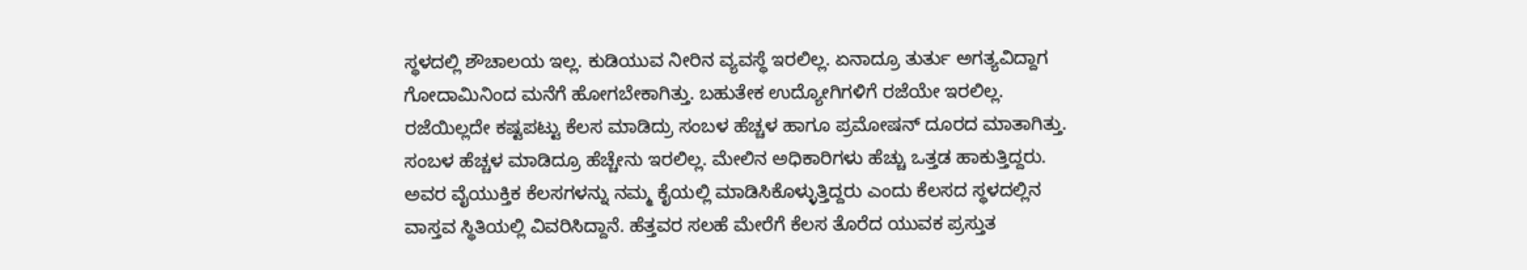ಸ್ಥಳದಲ್ಲಿ ಶೌಚಾಲಯ ಇಲ್ಲ. ಕುಡಿಯುವ ನೀರಿನ ವ್ಯವಸ್ಥೆ ಇರಲಿಲ್ಲ. ಏನಾದ್ರೂ ತುರ್ತು ಅಗತ್ಯವಿದ್ದಾಗ ಗೋದಾಮಿನಿಂದ ಮನೆಗೆ ಹೋಗಬೇಕಾಗಿತ್ತು. ಬಹುತೇಕ ಉದ್ಯೋಗಿಗಳಿಗೆ ರಜೆಯೇ ಇರಲಿಲ್ಲ. ರಜೆಯಿಲ್ಲದೇ ಕಷ್ಟಪಟ್ಟು ಕೆಲಸ ಮಾಡಿದ್ರು ಸಂಬಳ ಹೆಚ್ಚಳ ಹಾಗೂ ಪ್ರಮೋಷನ್ ದೂರದ ಮಾತಾಗಿತ್ತು. ಸಂಬಳ ಹೆಚ್ಚಳ ಮಾಡಿದ್ರೂ ಹೆಚ್ಚೇನು ಇರಲಿಲ್ಲ. ಮೇಲಿನ ಅಧಿಕಾರಿಗಳು ಹೆಚ್ಚು ಒತ್ತಡ ಹಾಕುತ್ತಿದ್ದರು. ಅವರ ವೈಯುಕ್ತಿಕ ಕೆಲಸಗಳನ್ನು ನಮ್ಮ ಕೈಯಲ್ಲಿ ಮಾಡಿಸಿಕೊಳ್ಳುತ್ತಿದ್ದರು ಎಂದು ಕೆಲಸದ ಸ್ಥಳದಲ್ಲಿನ ವಾಸ್ತವ ಸ್ಥಿತಿಯಲ್ಲಿ ವಿವರಿಸಿದ್ದಾನೆ. ಹೆತ್ತವರ ಸಲಹೆ ಮೇರೆಗೆ ಕೆಲಸ ತೊರೆದ ಯುವಕ ಪ್ರಸ್ತುತ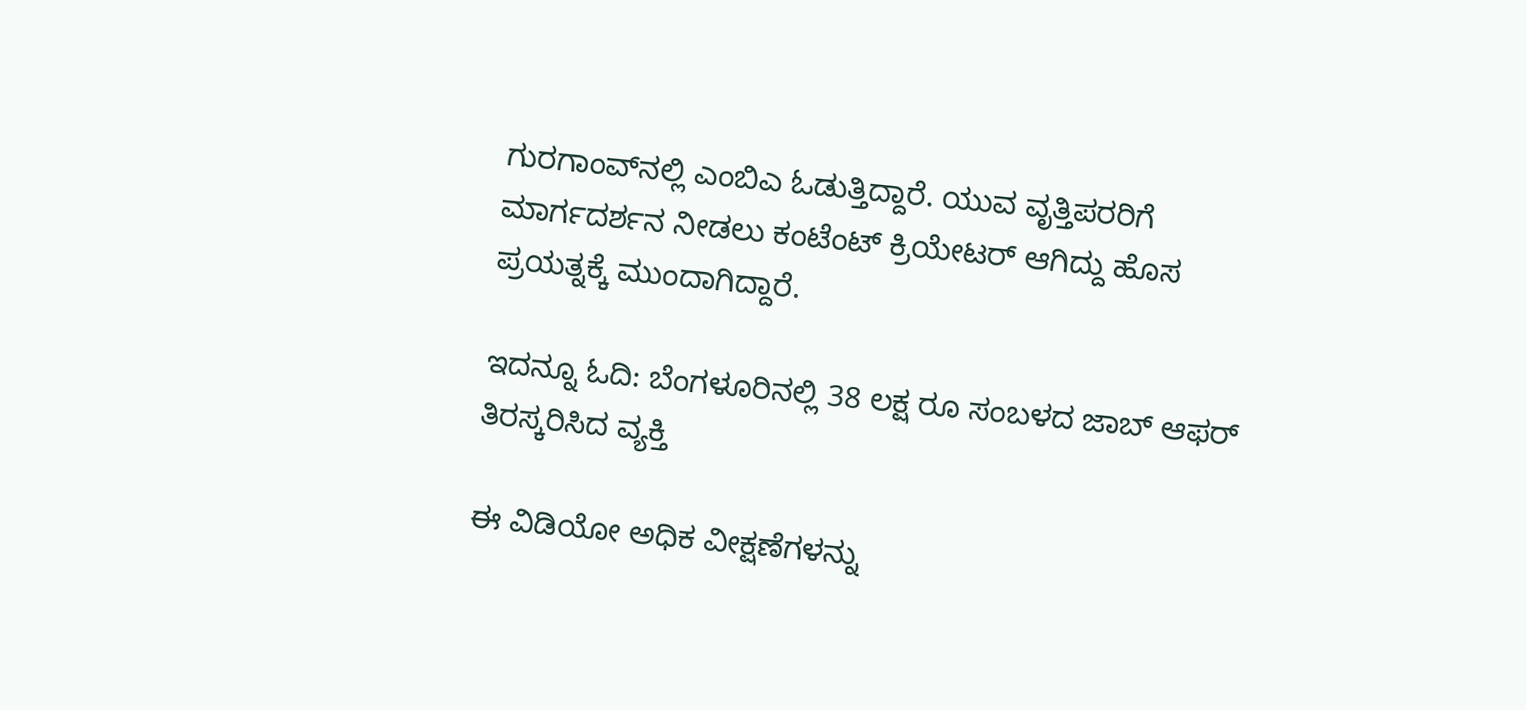ಗುರಗಾಂವ್‌ನಲ್ಲಿ ಎಂಬಿಎ ಓಡುತ್ತಿದ್ದಾರೆ. ಯುವ ವೃತ್ತಿಪರರಿಗೆ ಮಾರ್ಗದರ್ಶನ ನೀಡಲು ಕಂಟೆಂಟ್ ಕ್ರಿಯೇಟರ್ ಆಗಿದ್ದು ಹೊಸ ಪ್ರಯತ್ನಕ್ಕೆ ಮುಂದಾಗಿದ್ದಾರೆ.

ಇದನ್ನೂ ಓದಿ: ಬೆಂಗಳೂರಿನಲ್ಲಿ 38 ಲಕ್ಷ ರೂ ಸಂಬಳದ ಜಾಬ್ ಆಫರ್ ತಿರಸ್ಕರಿಸಿದ ವ್ಯಕ್ತಿ

ಈ ವಿಡಿಯೋ ಅಧಿಕ ವೀಕ್ಷಣೆಗಳನ್ನು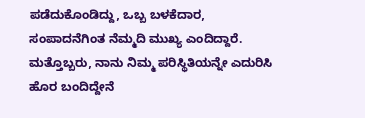ಪಡೆದುಕೊಂಡಿದ್ದು, ಒಬ್ಬ ಬಳಕೆದಾರ, ಸಂಪಾದನೆಗಿಂತ ನೆಮ್ಮದಿ ಮುಖ್ಯ ಎಂದಿದ್ದಾರೆ. ಮತ್ತೊಬ್ಬರು, ನಾನು ನಿಮ್ಮ ಪರಿಸ್ಥಿತಿಯನ್ನೇ ಎದುರಿಸಿ ಹೊರ ಬಂದಿದ್ದೇನೆ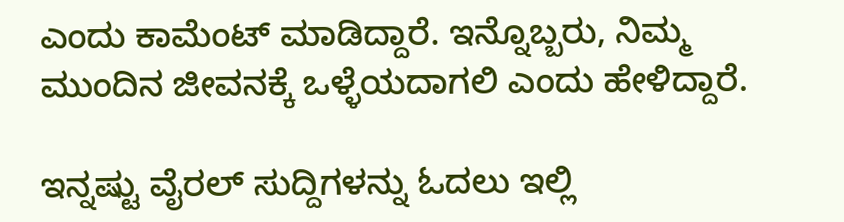ಎಂದು ಕಾಮೆಂಟ್ ಮಾಡಿದ್ದಾರೆ. ಇನ್ನೊಬ್ಬರು, ನಿಮ್ಮ ಮುಂದಿನ ಜೀವನಕ್ಕೆ ಒಳ್ಳೆಯದಾಗಲಿ ಎಂದು ಹೇಳಿದ್ದಾರೆ.

ಇನ್ನಷ್ಟು ವೈರಲ್ ಸುದ್ದಿಗಳನ್ನು ಓದಲು ಇಲ್ಲಿ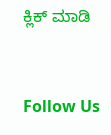ಕ್ಲಿಕ್ ಮಾಡಿ



Follow Us